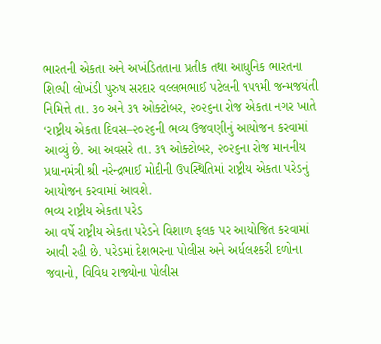ભારતની એકતા અને અખંડિતતાના પ્રતીક તથા આધુનિક ભારતના શિલ્પી લોખંડી પુરુષ સરદાર વલ્લભભાઈ પટેલની ૧૫૧મી જન્મજયંતી નિમિત્તે તા. ૩૦ અને ૩૧ ઓક્ટોબર, ૨૦૨૬ના રોજ એકતા નગર ખાતે ‘રાષ્ટ્રીય એકતા દિવસ–૨૦૨૬ની ભવ્ય ઉજવણીનું આયોજન કરવામાં આવ્યું છે. આ અવસરે તા. ૩૧ ઓક્ટોબર, ૨૦૨૬ના રોજ માનનીય પ્રધાનમંત્રી શ્રી નરેન્દ્રભાઈ મોદીની ઉપસ્થિતિમાં રાષ્ટ્રીય એકતા પરેડનું આયોજન કરવામાં આવશે.
ભવ્ય રાષ્ટ્રીય એકતા પરેડ
આ વર્ષે રાષ્ટ્રીય એકતા પરેડને વિશાળ ફલક પર આયોજિત કરવામાં આવી રહી છે. પરેડમાં દેશભરના પોલીસ અને અર્ધલશ્કરી દળોના જવાનો, વિવિધ રાજ્યોના પોલીસ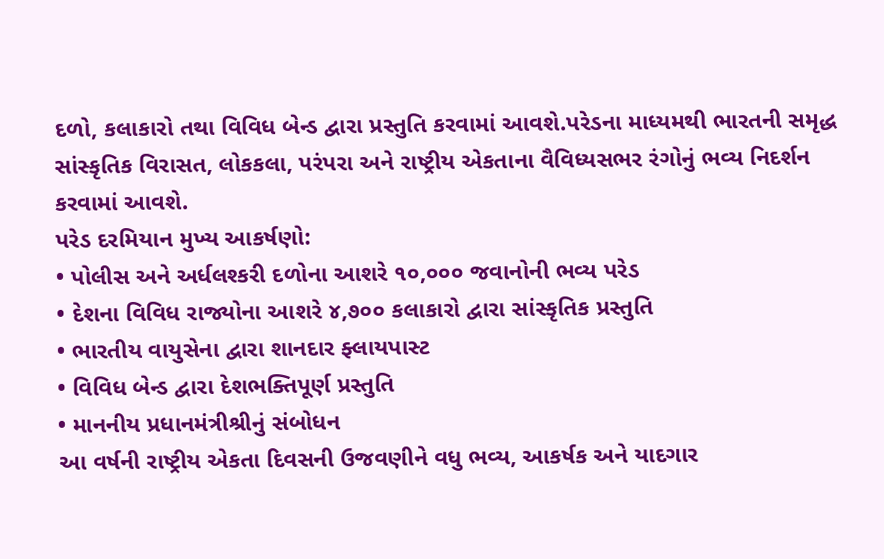દળો, કલાકારો તથા વિવિધ બેન્ડ દ્વારા પ્રસ્તુતિ કરવામાં આવશે.પરેડના માધ્યમથી ભારતની સમૃદ્ધ સાંસ્કૃતિક વિરાસત, લોકકલા, પરંપરા અને રાષ્ટ્રીય એકતાના વૈવિધ્યસભર રંગોનું ભવ્ય નિદર્શન કરવામાં આવશે.
પરેડ દરમિયાન મુખ્ય આકર્ષણો:
• પોલીસ અને અર્ધલશ્કરી દળોના આશરે ૧૦,૦૦૦ જવાનોની ભવ્ય પરેડ
• દેશના વિવિધ રાજ્યોના આશરે ૪,૭૦૦ કલાકારો દ્વારા સાંસ્કૃતિક પ્રસ્તુતિ
• ભારતીય વાયુસેના દ્વારા શાનદાર ફ્લાયપાસ્ટ
• વિવિધ બેન્ડ દ્વારા દેશભક્તિપૂર્ણ પ્રસ્તુતિ
• માનનીય પ્રધાનમંત્રીશ્રીનું સંબોધન
આ વર્ષની રાષ્ટ્રીય એકતા દિવસની ઉજવણીને વધુ ભવ્ય, આકર્ષક અને યાદગાર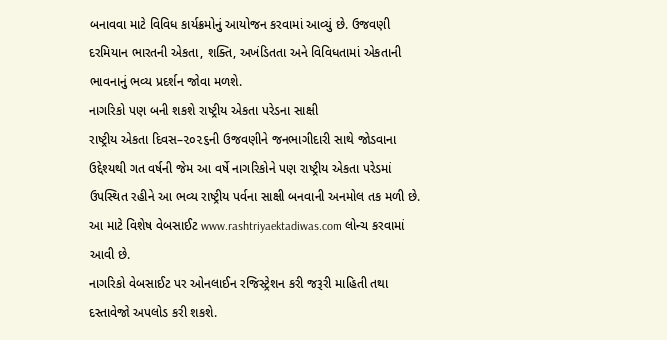બનાવવા માટે વિવિધ કાર્યક્રમોનું આયોજન કરવામાં આવ્યું છે. ઉજવણી દરમિયાન ભારતની એકતા, શક્તિ, અખંડિતતા અને વિવિધતામાં એકતાની ભાવનાનું ભવ્ય પ્રદર્શન જોવા મળશે.
નાગરિકો પણ બની શકશે રાષ્ટ્રીય એકતા પરેડના સાક્ષી
રાષ્ટ્રીય એકતા દિવસ–૨૦૨૬ની ઉજવણીને જનભાગીદારી સાથે જોડવાના ઉદ્દેશ્યથી ગત વર્ષની જેમ આ વર્ષે નાગરિકોને પણ રાષ્ટ્રીય એકતા પરેડમાં ઉપસ્થિત રહીને આ ભવ્ય રાષ્ટ્રીય પર્વના સાક્ષી બનવાની અનમોલ તક મળી છે.
આ માટે વિશેષ વેબસાઈટ www.rashtriyaektadiwas.com લોન્ચ કરવામાં આવી છે.
નાગરિકો વેબસાઈટ પર ઓનલાઈન રજિસ્ટ્રેશન કરી જરૂરી માહિતી તથા દસ્તાવેજો અપલોડ કરી શકશે.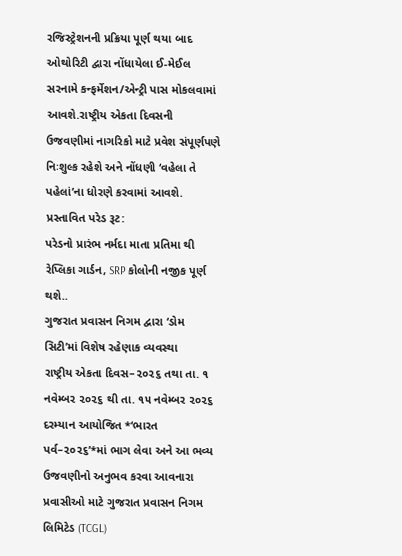રજિસ્ટ્રેશનની પ્રક્રિયા પૂર્ણ થયા બાદ ઓથોરિટી દ્વારા નોંધાયેલા ઈ-મેઈલ સરનામે કન્ફર્મેશન/એન્ટ્રી પાસ મોકલવામાં આવશે.રાષ્ટ્રીય એકતા દિવસની ઉજવણીમાં નાગરિકો માટે પ્રવેશ સંપૂર્ણપણે નિઃશુલ્ક રહેશે અને નોંધણી ‘વહેલા તે પહેલાં’ના ધોરણે કરવામાં આવશે.
પ્રસ્તાવિત પરેડ રૂટ:
પરેડનો પ્રારંભ નર્મદા માતા પ્રતિમા થી રેપ્લિકા ગાર્ડન, SRP કોલોની નજીક પૂર્ણ થશે..
ગુજરાત પ્રવાસન નિગમ દ્વારા ‘ડોમ સિટી’માં વિશેષ રહેણાક વ્યવસ્થા
રાષ્ટ્રીય એકતા દિવસ–૨૦૨૬ તથા તા. ૧ નવેમ્બર ૨૦૨૬ થી તા. ૧૫ નવેમ્બર ૨૦૨૬ દરમ્યાન આયોજિત *‘ભારત પર્વ–૨૦૨૬’*માં ભાગ લેવા અને આ ભવ્ય ઉજવણીનો અનુભવ કરવા આવનારા પ્રવાસીઓ માટે ગુજરાત પ્રવાસન નિગમ લિમિટેડ (TCGL)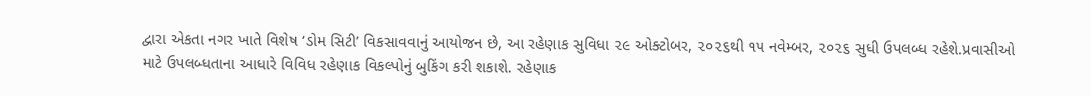દ્વારા એકતા નગર ખાતે વિશેષ ‘ડોમ સિટી’ વિકસાવવાનું આયોજન છે, આ રહેણાક સુવિધા ૨૯ ઓક્ટોબર, ૨૦૨૬થી ૧૫ નવેમ્બર, ૨૦૨૬ સુધી ઉપલબ્ધ રહેશે.પ્રવાસીઓ માટે ઉપલબ્ધતાના આધારે વિવિધ રહેણાક વિકલ્પોનું બુકિંગ કરી શકાશે. રહેણાક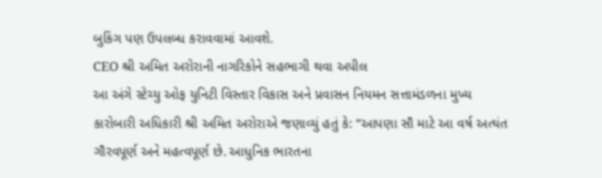બુકિંગ પણ ઉપલબ્ધ કરાવવામાં આવશે.
CEO શ્રી અમિત અરોરાની નાગરિકોને સહભાગી થવા અપીલ
આ અંગે સ્ટેચ્યુ ઓફ યુનિટી વિસ્તાર વિકાસ અને પ્રવાસન નિયમન સત્તામંડળના મુખ્ય કારોબારી અધિકારી શ્રી અમિત અરોરાએ જણાવ્યું હતું કે: “આપણા સૌ માટે આ વર્ષ અત્યંત ગૌરવપૂર્ણ અને મહત્વપૂર્ણ છે. આધુનિક ભારતના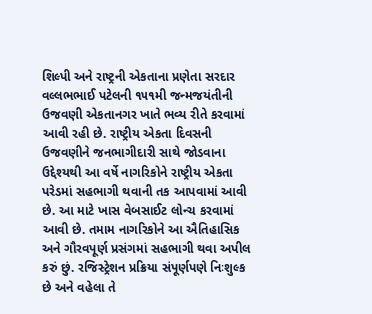શિલ્પી અને રાષ્ટ્રની એકતાના પ્રણેતા સરદાર વલ્લભભાઈ પટેલની ૧૫૧મી જન્મજયંતીની ઉજવણી એકતાનગર ખાતે ભવ્ય રીતે કરવામાં આવી રહી છે. રાષ્ટ્રીય એકતા દિવસની ઉજવણીને જનભાગીદારી સાથે જોડવાના ઉદ્દેશ્યથી આ વર્ષે નાગરિકોને રાષ્ટ્રીય એકતા પરેડમાં સહભાગી થવાની તક આપવામાં આવી છે. આ માટે ખાસ વેબસાઈટ લોન્ચ કરવામાં આવી છે. તમામ નાગરિકોને આ ઐતિહાસિક અને ગૌરવપૂર્ણ પ્રસંગમાં સહભાગી થવા અપીલ કરું છું. રજિસ્ટ્રેશન પ્રક્રિયા સંપૂર્ણપણે નિઃશુલ્ક છે અને વહેલા તે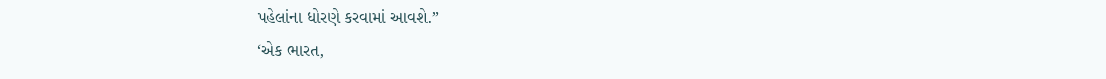પહેલાંના ધોરણે કરવામાં આવશે.”
‘એક ભારત,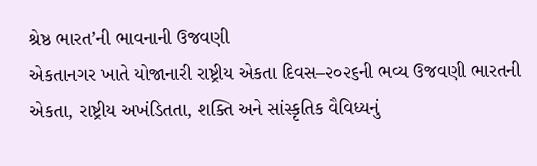શ્રેષ્ઠ ભારત’ની ભાવનાની ઉજવણી
એકતાનગર ખાતે યોજાનારી રાષ્ટ્રીય એકતા દિવસ–૨૦૨૬ની ભવ્ય ઉજવણી ભારતની એકતા, રાષ્ટ્રીય અખંડિતતા, શક્તિ અને સાંસ્કૃતિક વૈવિધ્યનું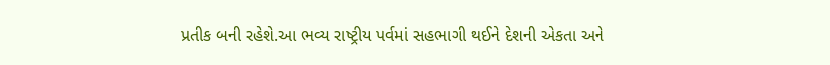પ્રતીક બની રહેશે.આ ભવ્ય રાષ્ટ્રીય પર્વમાં સહભાગી થઈને દેશની એકતા અને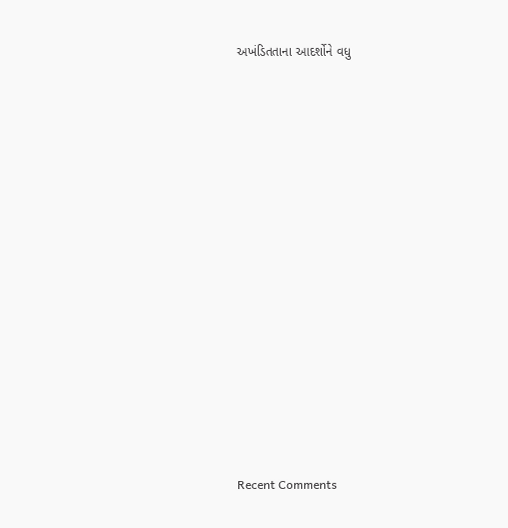અખંડિતતાના આદર્શોને વધુ


















Recent Comments